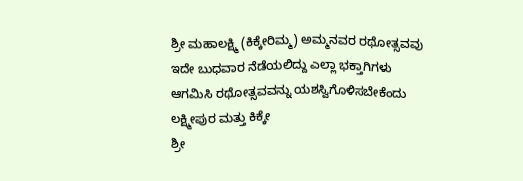ಶ್ರೀ ಮಹಾಲಕ್ಷ್ಮಿ (ಕಿಕ್ಕೇರಿಮ್ಮ) ಅಮ್ಮನವರ ರಥೋತ್ಸವವು ಇದೇ ಬುಧವಾರ ನೆಡೆಯಲಿದ್ದು ಎಲ್ಲಾ ಭಕ್ತಾಗಿಗಳು ಆಗಮಿಸಿ ರಥೋತ್ಸವವನ್ನು ಯಶಸ್ವಿಗೊಳಿಸಬೇಕೆಂದು ಲಕ್ಷ್ಮೀಪುರ ಮತ್ತು ಕಿಕ್ಕೇ
ಶ್ರೀ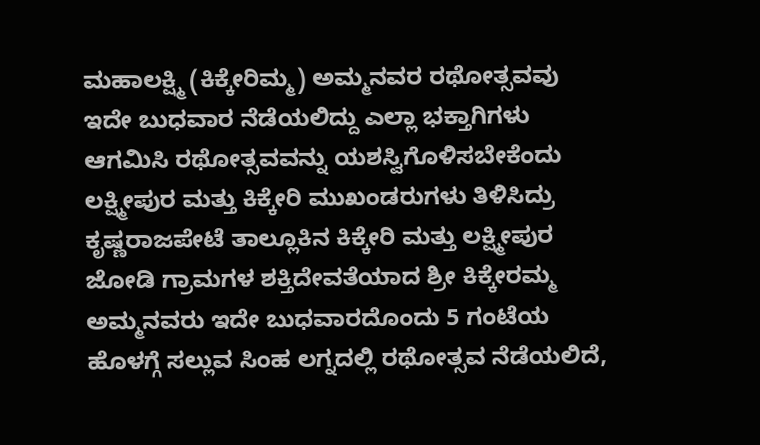ಮಹಾಲಕ್ಷ್ಮಿ (ಕಿಕ್ಕೇರಿಮ್ಮ) ಅಮ್ಮನವರ ರಥೋತ್ಸವವು ಇದೇ ಬುಧವಾರ ನೆಡೆಯಲಿದ್ದು ಎಲ್ಲಾ ಭಕ್ತಾಗಿಗಳು ಆಗಮಿಸಿ ರಥೋತ್ಸವವನ್ನು ಯಶಸ್ವಿಗೊಳಿಸಬೇಕೆಂದು ಲಕ್ಷ್ಮೀಪುರ ಮತ್ತು ಕಿಕ್ಕೇರಿ ಮುಖಂಡರುಗಳು ತಿಳಿಸಿದ್ರು
ಕೃಷ್ಣರಾಜಪೇಟೆ ತಾಲ್ಲೂಕಿನ ಕಿಕ್ಕೇರಿ ಮತ್ತು ಲಕ್ಷ್ಮೀಪುರ ಜೋಡಿ ಗ್ರಾಮಗಳ ಶಕ್ತಿದೇವತೆಯಾದ ಶ್ರೀ ಕಿಕ್ಕೇರಮ್ಮ ಅಮ್ಮನವರು ಇದೇ ಬುಧವಾರದೊಂದು 5 ಗಂಟೆಯ ಹೊಳಗ್ಗೆ ಸಲ್ಲುವ ಸಿಂಹ ಲಗ್ನದಲ್ಲಿ ರಥೋತ್ಸವ ನೆಡೆಯಲಿದೆ,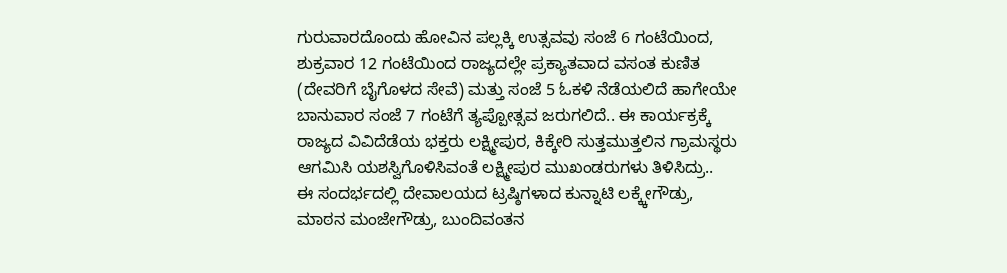ಗುರುವಾರದೊಂದು ಹೋವಿನ ಪಲ್ಲಕ್ಕಿ ಉತ್ಸವವು ಸಂಜೆ 6 ಗಂಟೆಯಿಂದ, ಶುಕ್ರವಾರ 12 ಗಂಟೆಯಿಂದ ರಾಜ್ಯದಲ್ಲೇ ಪ್ರಕ್ಯಾತವಾದ ವಸಂತ ಕುಣಿತ (ದೇವರಿಗೆ ಬೈಗೊಳದ ಸೇವೆ) ಮತ್ತು ಸಂಜೆ 5 ಓಕಳಿ ನೆಡೆಯಲಿದೆ ಹಾಗೇಯೇ ಬಾನುವಾರ ಸಂಜೆ 7 ಗಂಟೆಗೆ ತ್ಯಪ್ಪೋತ್ಸವ ಜರುಗಲಿದೆ.. ಈ ಕಾರ್ಯಕ್ರಕ್ಕೆ ರಾಜ್ಯದ ವಿವಿದೆಡೆಯ ಭಕ್ತರು ಲಕ್ಷ್ಮೀಪುರ, ಕಿಕ್ಕೇರಿ ಸುತ್ತಮುತ್ತಲಿನ ಗ್ರಾಮಸ್ಥರು ಆಗಮಿಸಿ ಯಶಸ್ವಿಗೊಳಿಸಿವಂತೆ ಲಕ್ಷ್ಮೀಪುರ ಮುಖಂಡರುಗಳು ತಿಳಿಸಿದ್ರು..
ಈ ಸಂದರ್ಭದಲ್ಲಿ ದೇವಾಲಯದ ಟ್ರಷ್ಠಿಗಳಾದ ಕುನ್ನಾಟಿ ಲಕ್ಕ್ಕೇಗೌಡ್ರು, ಮಾಠನ ಮಂಜೇಗೌಡ್ರು, ಬುಂದಿವಂತನ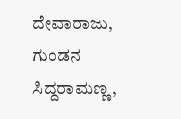ದೇವಾರಾಜು, ಗುಂಡನ ಸಿದ್ದರಾಮಣ್ಣ,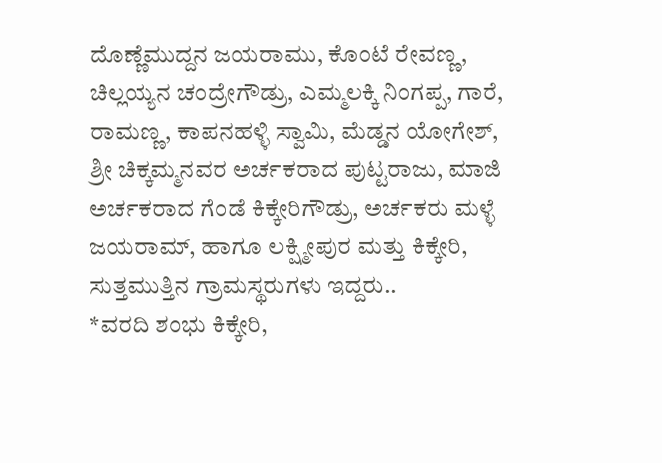ದೊಣ್ಣೆಮುದ್ದನ ಜಯರಾಮು, ಕೊಂಟೆ ರೇವಣ್ಣ, ಚಿಲ್ಲಯ್ಯನ ಚಂದ್ರೇಗೌಡ್ರು, ಎಮ್ಮಲಕ್ಕಿ ನಿಂಗಪ್ಪ, ಗಾರೆ, ರಾಮಣ್ಣ, ಕಾಪನಹಳ್ಳಿ ಸ್ವಾಮಿ, ಮೆಡ್ಡನ ಯೋಗೇಶ್, ಶ್ರೀ ಚಿಕ್ಕಮ್ಮನವರ ಅರ್ಚಕರಾದ ಪುಟ್ಟರಾಜು, ಮಾಜಿ ಅರ್ಚಕರಾದ ಗೆಂಡೆ ಕಿಕ್ಕೇರಿಗೌಡ್ರು, ಅರ್ಚಕರು ಮಳ್ಳೆ ಜಯರಾಮ್, ಹಾಗೂ ಲಕ್ಷ್ಮೀಪುರ ಮತ್ತು ಕಿಕ್ಕೇರಿ, ಸುತ್ತಮುತ್ತಿನ ಗ್ರಾಮಸ್ಥರುಗಳು ಇದ್ದರು..
*ವರದಿ ಶಂಭು ಕಿಕ್ಕೇರಿ,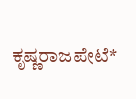ಕೃಷ್ಣರಾಜಪೇಟೆ*